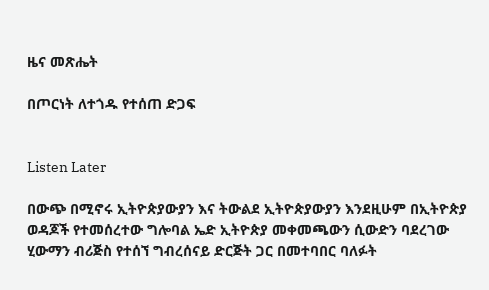ዜና መጽሔት

በጦርነት ለተጎዱ የተሰጠ ድጋፍ


Listen Later

በውጭ በሚኖሩ ኢትዮጵያውያን እና ትውልደ ኢትዮጵያውያን እንደዚሁም በኢትዮጵያ ወዳጆች የተመሰረተው ግሎባል ኤድ ኢትዮጵያ መቀመጫውን ሲውድን ባደረገው ሂውማን ብሪጅስ የተሰኘ ግብረሰናይ ድርጅት ጋር በመተባበር ባለፉት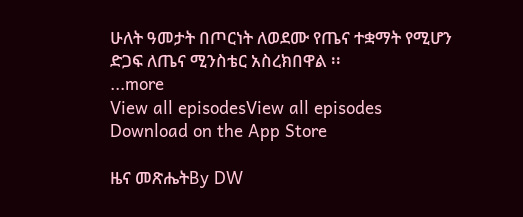ሁለት ዓመታት በጦርነት ለወደሙ የጤና ተቋማት የሚሆን ድጋፍ ለጤና ሚንስቴር አስረክበዋል ፡፡
...more
View all episodesView all episodes
Download on the App Store

ዜና መጽሔትBy DW